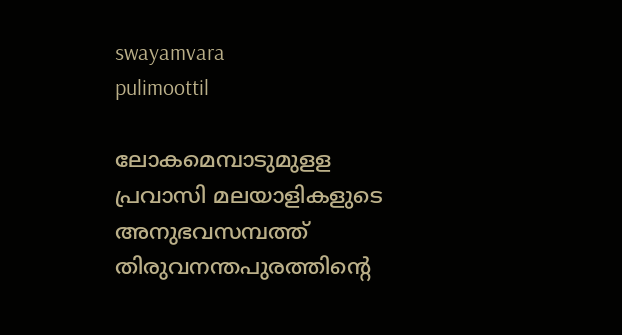swayamvara
pulimoottil

ലോകമെമ്പാടുമുളള പ്രവാസി മലയാളികളുടെ അനുഭവസമ്പത്ത് തിരുവനന്തപുരത്തിന്റെ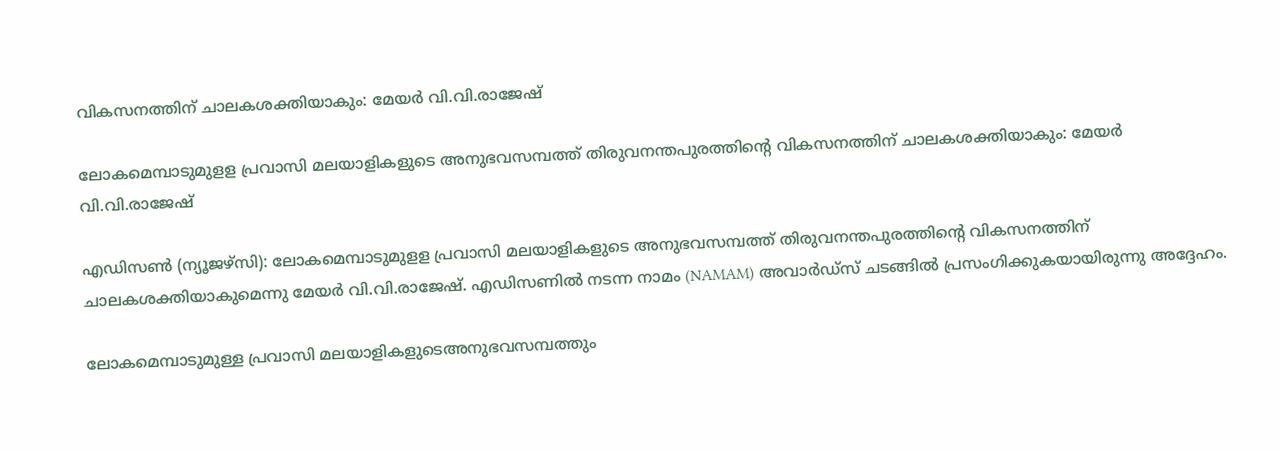വികസനത്തിന് ചാലകശക്തിയാകും: മേയര്‍ വി.വി.രാജേഷ്

ലോകമെമ്പാടുമുളള പ്രവാസി മലയാളികളുടെ അനുഭവസമ്പത്ത് തിരുവനന്തപുരത്തിന്റെ വികസനത്തിന് ചാലകശക്തിയാകും: മേയര്‍ വി.വി.രാജേഷ്

എഡിസണ്‍ (ന്യൂജഴ്‌സി): ലോകമെമ്പാടുമുളള പ്രവാസി മലയാളികളുടെ അനുഭവസമ്പത്ത് തിരുവനന്തപുരത്തിന്റെ വികസനത്തിന് ചാലകശക്തിയാകുമെന്നു മേയര്‍ വി.വി.രാജേഷ്. എഡിസണില്‍ നടന്ന നാമം (NAMAM) അവാര്‍ഡ്സ് ചടങ്ങില്‍ പ്രസംഗിക്കുകയായിരുന്നു അദ്ദേഹം.

ലോകമെമ്പാടുമുള്ള പ്രവാസി മലയാളികളുടെഅനുഭവസമ്പത്തും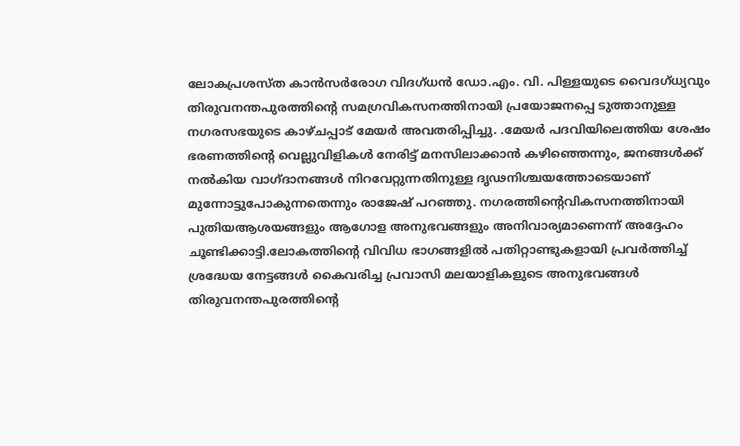ലോകപ്രശസ്ത കാന്‍സര്‍രോഗ വിദഗ്ധന്‍ ഡോ.എം. വി. പിള്ളയുടെ വൈദഗ്ധ്യവും തിരുവനന്തപുരത്തിന്റെ സമഗ്രവികസനത്തിനായി പ്രയോജനപ്പെ ടുത്താനുള്ള നഗരസഭയുടെ കാഴ്ചപ്പാട് മേയര്‍ അവതരിപ്പിച്ചു. .മേയര്‍ പദവിയിലെത്തിയ ശേഷം ഭരണത്തിന്റെ വെല്ലുവിളികള്‍ നേരിട്ട് മനസിലാക്കാന്‍ കഴിഞ്ഞെന്നും, ജനങ്ങള്‍ക്ക് നല്‍കിയ വാഗ്ദാനങ്ങള്‍ നിറവേറ്റുന്നതിനുള്ള ദൃഢനിശ്ചയത്തോടെയാണ് മുന്നോട്ടുപോകുന്നതെന്നും രാജേഷ് പറഞ്ഞു. നഗരത്തിന്റെവികസനത്തിനായി പുതിയആശയങ്ങളും ആഗോള അനുഭവങ്ങളും അനിവാര്യമാണെന്ന് അദ്ദേഹം ചൂണ്ടിക്കാട്ടി.ലോകത്തിന്റെ വിവിധ ഭാഗങ്ങളില്‍ പതിറ്റാണ്ടുകളായി പ്രവര്‍ത്തിച്ച് ശ്രദ്ധേയ നേട്ടങ്ങള്‍ കൈവരിച്ച പ്രവാസി മലയാളികളുടെ അനുഭവങ്ങള്‍ തിരുവനന്തപുരത്തിന്റെ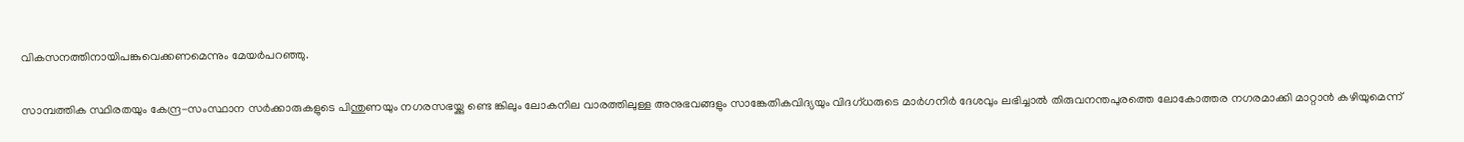വികസനത്തിനായിപങ്കുവെക്കണമെന്നും മേയര്‍പറഞ്ഞു.

സാമ്പത്തിക സ്ഥിരതയും കേന്ദ്ര-സംസ്ഥാന സര്‍ക്കാരുകളുടെ പിന്തുണയും നഗരസഭയ്ക്കു ണ്ടെ ങ്കിലും ലോകനില വാരത്തിലുള്ള അനുഭവങ്ങളും സാങ്കേതികവിദ്യയും വിദഗ്ധരുടെ മാര്‍ഗനിര്‍ ദേശവും ലഭിച്ചാല്‍ തിരുവനന്തപുരത്തെ ലോകോത്തര നഗരമാക്കി മാറ്റാന്‍ കഴിയുമെന്ന്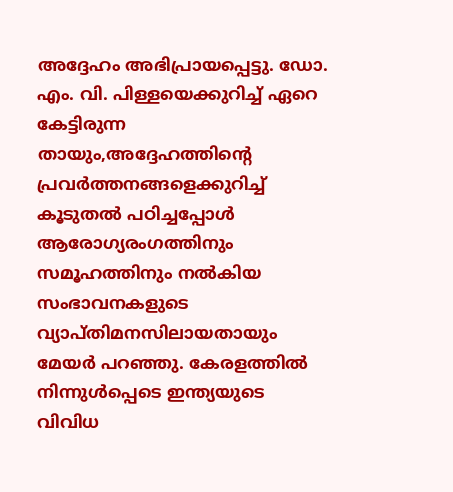അദ്ദേഹം അഭിപ്രായപ്പെട്ടു. ഡോ. എം. വി. പിള്ളയെക്കുറിച്ച് ഏറെ കേട്ടിരുന്ന തായും,അദ്ദേഹത്തിന്റെ പ്രവര്‍ത്തനങ്ങളെക്കുറിച്ച് കൂടുതല്‍ പഠിച്ചപ്പോള്‍ ആരോഗ്യരംഗത്തിനും സമൂഹത്തിനും നല്‍കിയ സംഭാവനകളുടെ വ്യാപ്തിമനസിലായതായും മേയര്‍ പറഞ്ഞു. കേരളത്തില്‍ നിന്നുള്‍പ്പെടെ ഇന്ത്യയുടെ വിവിധ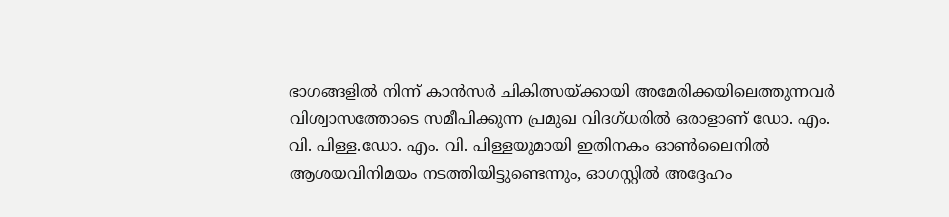ഭാഗങ്ങളില്‍ നിന്ന് കാന്‍സര്‍ ചികിത്സയ്ക്കായി അമേരിക്കയിലെത്തുന്നവര്‍ വിശ്വാസത്തോടെ സമീപിക്കുന്ന പ്രമുഖ വിദഗ്ധരില്‍ ഒരാളാണ് ഡോ. എം. വി. പിള്ള.ഡോ. എം. വി. പിള്ളയുമായി ഇതിനകം ഓണ്‍ലൈനില്‍ ആശയവിനിമയം നടത്തിയിട്ടുണ്ടെന്നും, ഓഗസ്റ്റില്‍ അദ്ദേഹം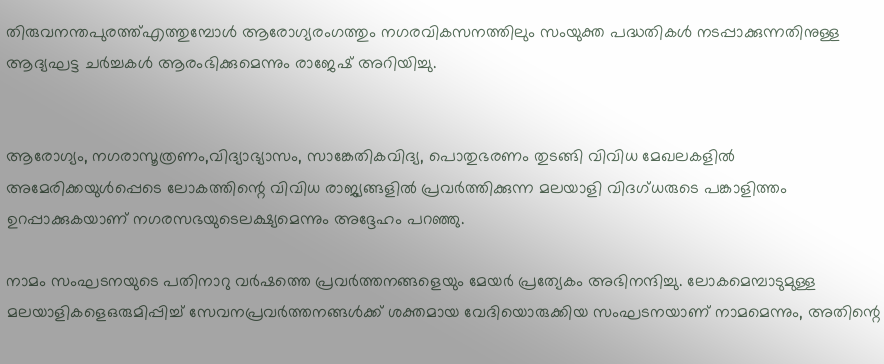തിരുവനന്തപുരത്ത്എത്തുമ്പോള്‍ ആരോഗ്യരംഗത്തും നഗരവികസനത്തിലും സംയുക്ത പദ്ധതികള്‍ നടപ്പാക്കുന്നതിനുള്ള ആദ്യഘട്ട ചര്‍ച്ചകള്‍ ആരംഭിക്കുമെന്നും രാജേഷ് അറിയിച്ചു.


ആരോഗ്യം, നഗരാസൂത്രണം,വിദ്യാഭ്യാസം, സാങ്കേതികവിദ്യ, പൊതുഭരണം തുടങ്ങി വിവിധ മേഖലകളില്‍ അമേരിക്കയുള്‍പ്പെടെ ലോകത്തിന്റെ വിവിധ രാജ്യങ്ങളില്‍ പ്രവര്‍ത്തിക്കുന്ന മലയാളി വിദഗ്ധരുടെ പങ്കാളിത്തം ഉറപ്പാക്കുകയാണ് നഗരസഭയുടെലക്ഷ്യമെന്നും അദ്ദേഹം പറഞ്ഞു.

നാമം സംഘടനയുടെ പതിനാറു വര്‍ഷത്തെ പ്രവര്‍ത്തനങ്ങളെയും മേയര്‍ പ്രത്യേകം അഭിനന്ദിച്ചു. ലോകമെമ്പാടുമുള്ള മലയാളികളെഒരുമിപ്പിച്ച് സേവനപ്രവര്‍ത്തനങ്ങള്‍ക്ക് ശക്തമായ വേദിയൊരുക്കിയ സംഘടനയാണ് നാമമെന്നും, അതിന്റെ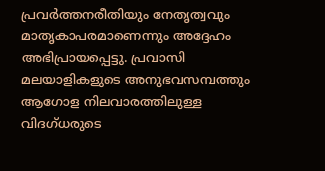പ്രവര്‍ത്തനരീതിയും നേതൃത്വവും മാതൃകാപരമാണെന്നും അദ്ദേഹം അഭിപ്രായപ്പെട്ടു. പ്രവാസി മലയാളികളുടെ അനുഭവസമ്പത്തും ആഗോള നിലവാരത്തിലുള്ള വിദഗ്ധരുടെ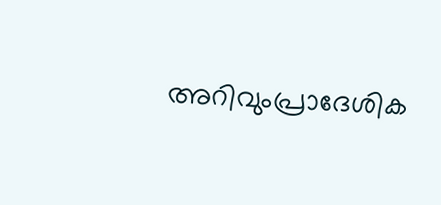അറിവുംപ്രാദേശിക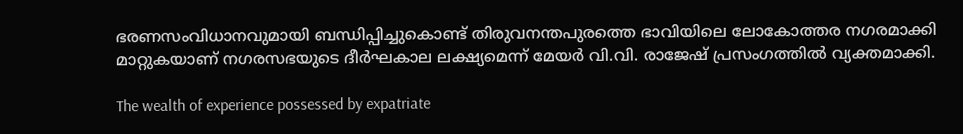ഭരണസംവിധാനവുമായി ബന്ധിപ്പിച്ചുകൊണ്ട് തിരുവനന്തപുരത്തെ ഭാവിയിലെ ലോകോത്തര നഗരമാക്കി മാറ്റുകയാണ് നഗരസഭയുടെ ദീര്‍ഘകാല ലക്ഷ്യമെന്ന് മേയര്‍ വി.വി. രാജേഷ് പ്രസംഗത്തില്‍ വ്യക്തമാക്കി.

The wealth of experience possessed by expatriate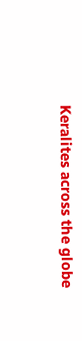Keralites across the globe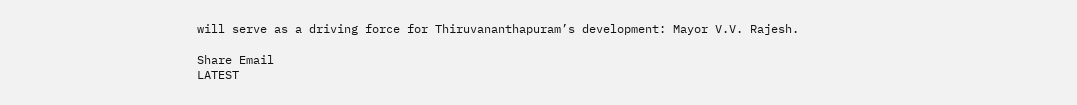will serve as a driving force for Thiruvananthapuram’s development: Mayor V.V. Rajesh.

Share Email
LATEST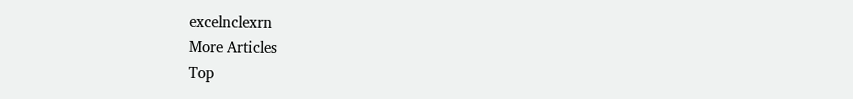excelnclexrn
More Articles
Top